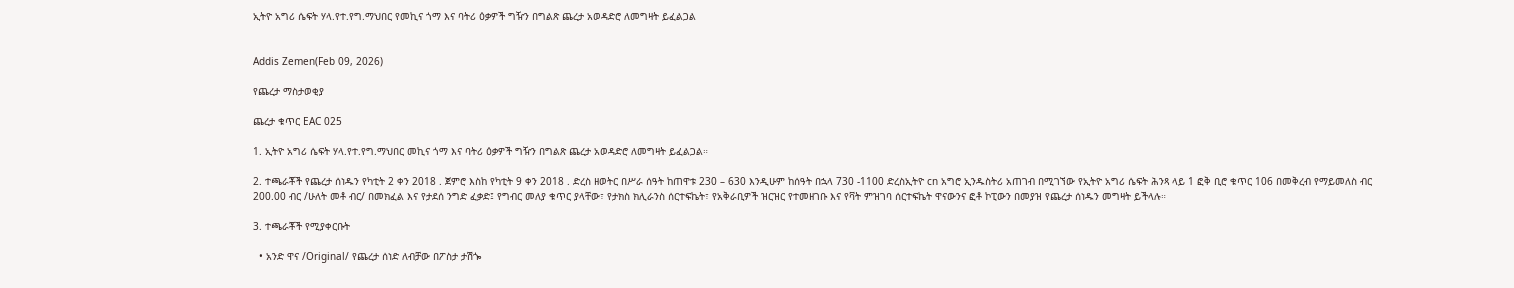ኢትዮ አግሪ ሴፍት ሃላ.የተ.የግ.ማህበር የመኪና ጎማ እና ባትሪ ዕቃዎች ግዥን በግልጽ ጨረታ አወዳድሮ ለመግዛት ይፈልጋል


Addis Zemen(Feb 09, 2026)

የጨረታ ማስታወቂያ

ጨረታ ቁጥር EAC 025

1. ኢትዮ አግሪ ሴፍት ሃላ.የተ.የግ.ማህበር መኪና ጎማ እና ባትሪ ዕቃዎች ግዥን በግልጽ ጨረታ አወዳድሮ ለመግዛት ይፈልጋል።

2. ተጫራቾች የጨረታ ሰነዱን የካቲት 2 ቀን 2018 . ጀምሮ እስከ የካቲት 9 ቀን 2018 . ድረስ ዘወትር በሥራ ሰዓት ከጠዋቱ 230 – 630 እንዲሁም ከሰዓት በኋላ 730 -1100 ድረስኢትዮ cn አግሮ ኢንዱስትሪ አጠገብ በሚገኘው የኢትዮ አግሪ ሴፍት ሕንጻ ላይ 1 ፎቅ ቢሮ ቁጥር 106 በመቅረብ የማይመለስ ብር 200.00 ብር /ሁለት መቶ ብር/ በመክፈል እና የታደሰ ንግድ ፈቃድ፤ የግብር መለያ ቁጥር ያላቸው፣ የታክስ ክሊራንስ ሰርተፍኬት፣ የአቅራቢዎች ዝርዝር የተመዘገቡ እና የቫት ምዝገባ ሰርተፍኬት ዋናውንና ፎቶ ኮፒውን በመያዝ የጨረታ ሰነዱን መግዛት ይችላሉ።

3. ተጫራቾች የሚያቀርቡት

  • አንድ ዋና /Original/ የጨረታ ሰነድ ለብቻው በፖስታ ታሽጐ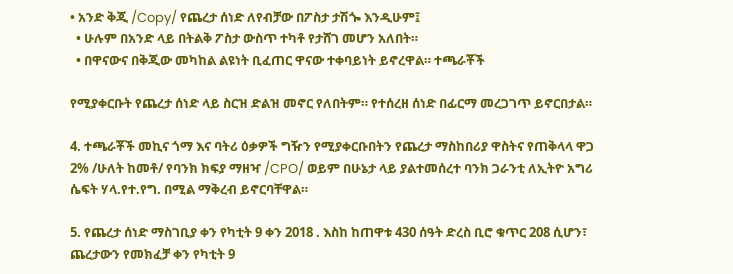• አንድ ቅጂ /Copy/ የጨረታ ሰነድ ለየብቻው በፖስታ ታሽጐ እንዲሁም፤
  • ሁሉም በአንድ ላይ በትልቅ ፖስታ ውስጥ ተካቶ የታሸገ መሆን አለበት።
  • በዋናውና በቅጂው መካከል ልዩነት ቢፈጠር ዋናው ተቀባይነት ይኖረዋል። ተጫራቾች

የሚያቀርቡት የጨረታ ሰነድ ላይ ስርዝ ድልዝ መኖር የለበትም። የተሰረዘ ሰነድ በፊርማ መረጋገጥ ይኖርበታል።

4. ተጫራቾች መኪና ጎማ እና ባትሪ ዕቃዎች ግዥን የሚያቀርቡበትን የጨረታ ማስከበሪያ ዋስትና የጠቅላላ ዋጋ 2% /ሁለት ከመቶ/ የባንክ ክፍያ ማዘዣ /CPO/ ወይም በሁኔታ ላይ ያልተመሰረተ ባንክ ጋራንቲ ለኢትዮ አግሪ ሴፍት ሃላ.የተ.የግ. በሚል ማቅረብ ይኖርባቸዋል።

5. የጨረታ ሰነድ ማስገቢያ ቀን የካቲት 9 ቀን 2018 . እስከ ከጠዋቱ 430 ሰዓት ድረስ ቢሮ ቁጥር 208 ሲሆን፣ ጨረታውን የመክፈቻ ቀን የካቲት 9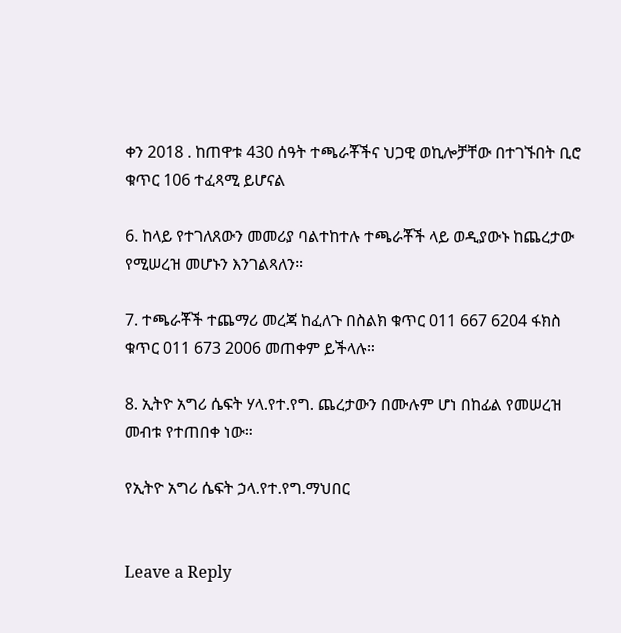ቀን 2018 . ከጠዋቱ 430 ሰዓት ተጫራቾችና ህጋዊ ወኪሎቻቸው በተገኙበት ቢሮ ቁጥር 106 ተፈጻሚ ይሆናል

6. ከላይ የተገለጸውን መመሪያ ባልተከተሉ ተጫራቾች ላይ ወዲያውኑ ከጨረታው የሚሠረዝ መሆኑን እንገልጻለን።

7. ተጫራቾች ተጨማሪ መረጃ ከፈለጉ በስልክ ቁጥር 011 667 6204 ፋክስ ቁጥር 011 673 2006 መጠቀም ይችላሉ።

8. ኢትዮ አግሪ ሴፍት ሃላ.የተ.የግ. ጨረታውን በሙሉም ሆነ በከፊል የመሠረዝ መብቱ የተጠበቀ ነው።

የኢትዮ አግሪ ሴፍት ኃላ.የተ.የግ.ማህበር


Leave a Reply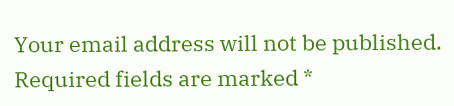Your email address will not be published. Required fields are marked *